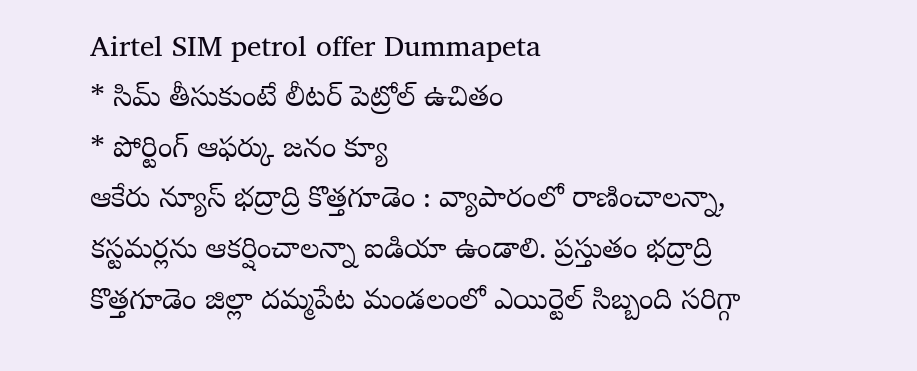Airtel SIM petrol offer Dummapeta
* సిమ్ తీసుకుంటే లీటర్ పెట్రోల్ ఉచితం
* పోర్టింగ్ ఆఫర్కు జనం క్యూ
ఆకేరు న్యూస్ భద్రాద్రి కొత్తగూడెం : వ్యాపారంలో రాణించాలన్నా, కస్టమర్లను ఆకర్షించాలన్నా ఐడియా ఉండాలి. ప్రస్తుతం భద్రాద్రి కొత్తగూడెం జిల్లా దమ్మపేట మండలంలో ఎయిర్టెల్ సిబ్బంది సరిగ్గా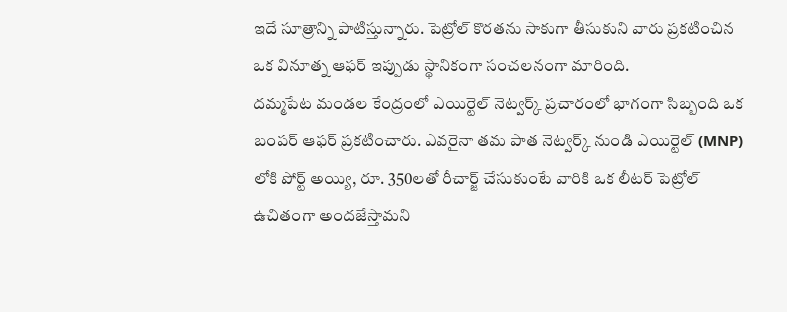ఇదే సూత్రాన్ని పాటిస్తున్నారు. పెట్రోల్ కొరతను సాకుగా తీసుకుని వారు ప్రకటించిన ఒక వినూత్న ఆఫర్ ఇప్పుడు స్థానికంగా సంచలనంగా మారింది.
దమ్మపేట మండల కేంద్రంలో ఎయిర్టెల్ నెట్వర్క్ ప్రచారంలో భాగంగా సిబ్బంది ఒక బంపర్ ఆఫర్ ప్రకటించారు. ఎవరైనా తమ పాత నెట్వర్క్ నుండి ఎయిర్టెల్ (MNP) లోకి పోర్ట్ అయ్యి, రూ. 350లతో రీచార్జ్ చేసుకుంటే వారికి ఒక లీటర్ పెట్రోల్ ఉచితంగా అందజేస్తామని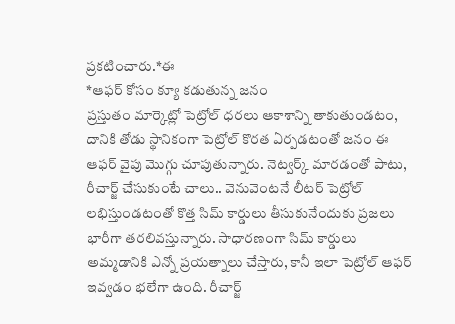ప్రకటించారు.*ఈ
*ఆఫర్ కోసం క్యూ కడుతున్న జనం
ప్రస్తుతం మార్కెట్లో పెట్రోల్ ధరలు ఆకాశాన్ని తాకుతుండటం, దానికి తోడు స్థానికంగా పెట్రోల్ కొరత ఏర్పడటంతో జనం ఈ ఆఫర్ వైపు మొగ్గు చూపుతున్నారు. నెట్వర్క్ మారడంతో పాటు, రీచార్జ్ చేసుకుంటే చాలు.. వెనువెంటనే లీటర్ పెట్రోల్ లభిస్తుండటంతో కొత్త సిమ్ కార్డులు తీసుకునేందుకు ప్రజలు భారీగా తరలివస్తున్నారు. సాధారణంగా సిమ్ కార్డులు అమ్మడానికి ఎన్నో ప్రయత్నాలు చేస్తారు, కానీ ఇలా పెట్రోల్ ఆఫర్ ఇవ్వడం భలేగా ఉంది. రీచార్జ్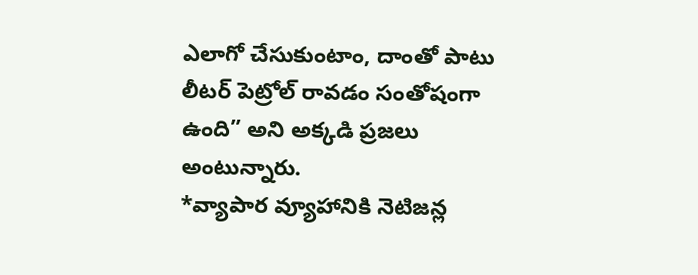ఎలాగో చేసుకుంటాం, దాంతో పాటు లీటర్ పెట్రోల్ రావడం సంతోషంగా ఉంది” అని అక్కడి ప్రజలు అంటున్నారు.
*వ్యాపార వ్యూహానికి నెటిజన్ల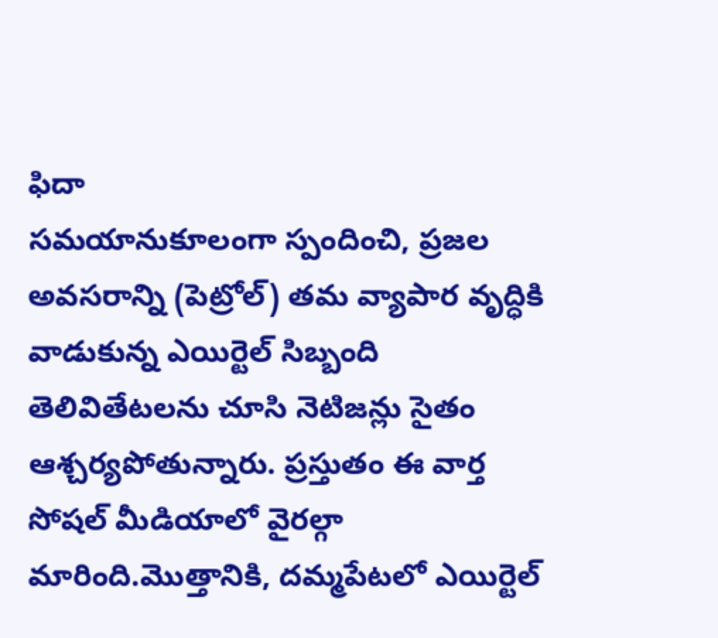ఫిదా
సమయానుకూలంగా స్పందించి, ప్రజల అవసరాన్ని (పెట్రోల్) తమ వ్యాపార వృద్ధికి వాడుకున్న ఎయిర్టెల్ సిబ్బంది తెలివితేటలను చూసి నెటిజన్లు సైతం ఆశ్చర్యపోతున్నారు. ప్రస్తుతం ఈ వార్త సోషల్ మీడియాలో వైరల్గా మారింది.మొత్తానికి, దమ్మపేటలో ఎయిర్టెల్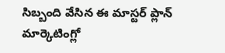సిబ్బంది వేసిన ఈ మాస్టర్ ప్లాన్ మార్కెటింగ్లో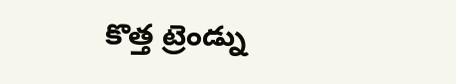కొత్త ట్రెండ్ను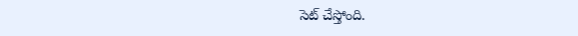సెట్ చేస్తోంది.